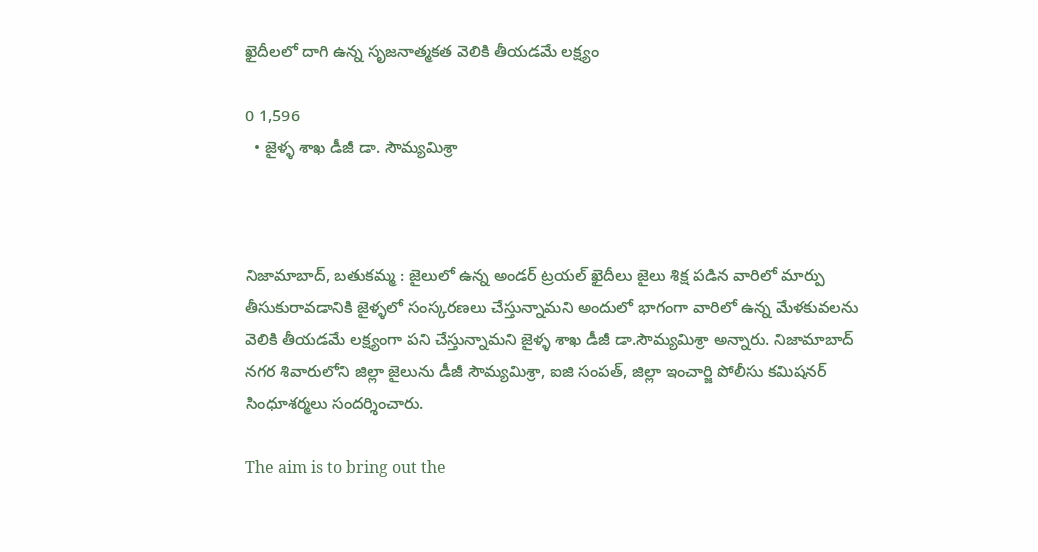ఖైదీలలో దాగి ఉన్న సృజనాత్మకత వెలికి తీయడమే లక్ష్యం

0 1,596
  • జైళ్ళ శాఖ డీజీ డా. సౌమ్యమిశ్రా



నిజామాబాద్, బతుకమ్మ : జైలులో ఉన్న అండర్ ట్రయల్ ఖైదీలు జైలు శిక్ష పడిన వారిలో మార్పు తీసుకురావడానికి జైళ్ళలో సంస్కరణలు చేస్తున్నామని అందులో భాగంగా వారిలో ఉన్న మేళకువలను వెలికి తీయడమే లక్ష్యంగా పని చేస్తున్నామని జైళ్ళ శాఖ డీజీ డా.సౌమ్యమిశ్రా అన్నారు. నిజామాబాద్ నగర శివారులోని జిల్లా జైలును డీజీ సౌమ్యమిశ్రా, ఐజి సంపత్, జిల్లా ఇంచార్జి పోలీసు కమిషనర్ సింధూశర్మలు సందర్శించారు.

The aim is to bring out the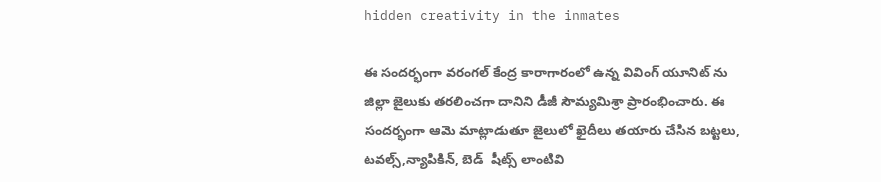hidden creativity in the inmates

ఈ సందర్భంగా వరంగల్ కేంద్ర కారాగారంలో ఉన్న వివింగ్ యూనిట్ ను జిల్లా జైలుకు తరలించగా దానిని డీజీ సౌమ్యమిశ్రా ప్రారంభించారు. ఈ సందర్భంగా ఆమె మాట్లాడుతూ జైలులో ఖైదీలు తయారు చేసిన బట్టలు, టవల్స్,న్యాపికిన్, బెడ్  షీట్స్ లాంటివి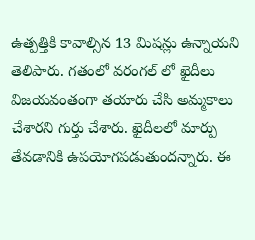ఉత్పత్తికి కావాల్సిన 13 మిషన్లు ఉన్నాయని తెలిపారు. గతంలో వరంగల్ లో ఖైదీలు విజయవంతంగా తయారు చేసి అమ్మకాలు చేశారని గుర్తు చేశారు. ఖైదీలలో మార్పు తేవడానికి ఉపయోగపడుతుందన్నారు. ఈ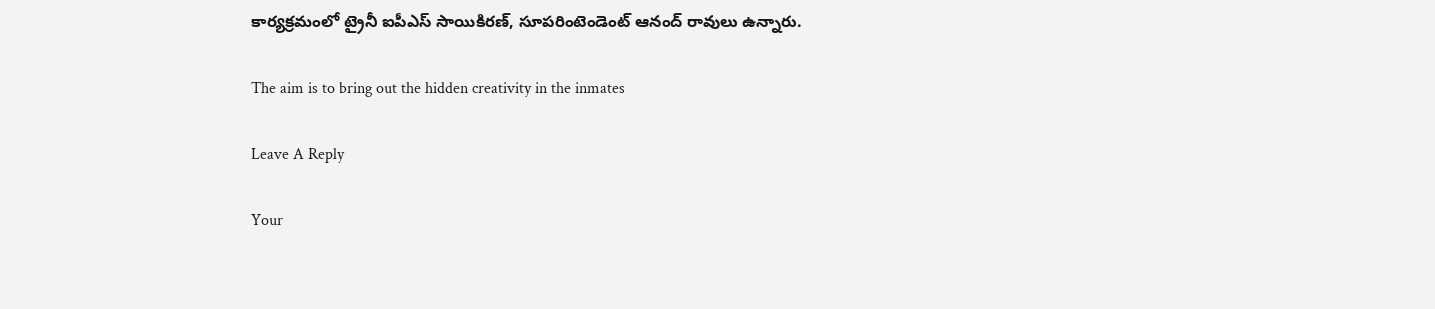కార్యక్రమంలో ట్రైనీ ఐపీఎస్ సాయికిరణ్, సూపరింటెండెంట్ ఆనంద్ రావులు ఉన్నారు.

The aim is to bring out the hidden creativity in the inmates

Leave A Reply

Your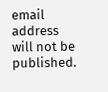email address will not be published.